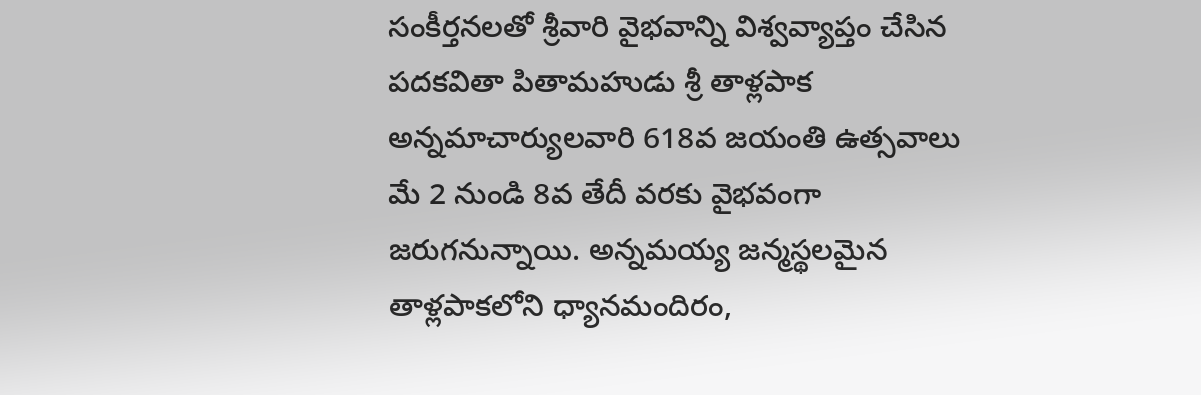సంకీర్తనలతో శ్రీవారి వైభవాన్ని విశ్వవ్యాప్తం చేసిన పదకవితా పితామహుడు శ్రీ తాళ్లపాక అన్నమాచార్యులవారి 618వ జయంతి ఉత్సవాలు మే 2 నుండి 8వ తేదీ వరకు వైభవంగా జరుగనున్నాయి. అన్నమయ్య జన్మస్థలమైన తాళ్లపాకలోని ధ్యానమందిరం,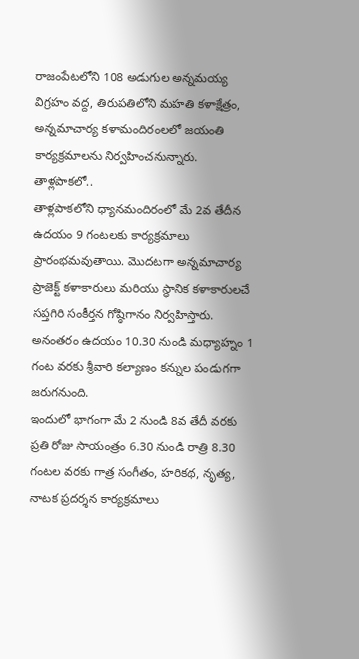రాజంపేటలోని 108 అడుగుల అన్నమయ్య విగ్రహం వద్ద, తిరుపతిలోని మహతి కళాక్షేత్రం, అన్నమాచార్య కళామందిరంలలో జయంతి కార్యక్రమాలను నిర్వహించనున్నారు.
తాళ్లపాకలో..
తాళ్లపాకలోని ధ్యానమందిరంలో మే 2వ తేదీన ఉదయం 9 గంటలకు కార్యక్రమాలు ప్రారంభమవుతాయి. మొదటగా అన్నమాచార్య ప్రాజెక్ట్ కళాకారులు మరియు స్థానిక కళాకారులచే సప్తగిరి సంకీర్తన గోష్ఠిగానం నిర్వహిస్తారు. అనంతరం ఉదయం 10.30 నుండి మధ్యాహ్నం 1 గంట వరకు శ్రీవారి కల్యాణం కన్నుల పండుగగా జరుగనుంది.
ఇందులో భాగంగా మే 2 నుండి 8వ తేదీ వరకు ప్రతి రోజు సాయంత్రం 6.30 నుండి రాత్రి 8.30 గంటల వరకు గాత్ర సంగీతం, హరికథ, నృత్య, నాటక ప్రదర్శన కార్యక్రమాలు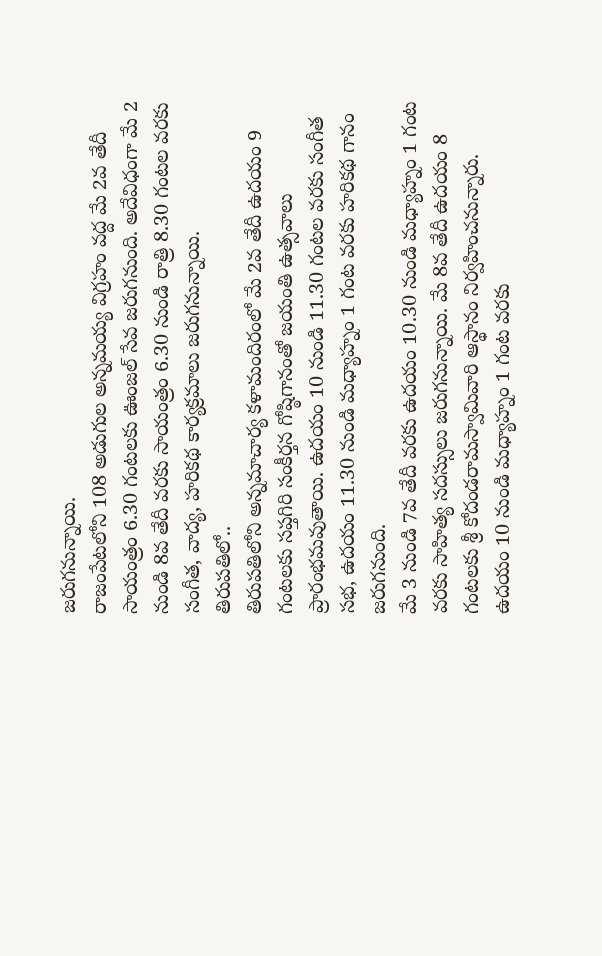జరుగనున్నాయి.
రాజంపేటలోని 108 అడుగుల అన్నమయ్య విగ్రహం వద్ద మే 2వ తేదీ సాయంత్రం 6.30 గంటలకు ఊంజల్ సేవ జరుగనుంది. అదేవిధంగా మే 2 నుండి 8వ తేదీ వరకు సాయంత్రం 6.30 నుండి రాత్రి 8.30 గంటల వరకు సంగీత, వాద్య, హరికథ కార్యక్రమాలు జరుగనున్నాయి.
తిరుపతిలో..
తిరుపతిలోని అన్నమాచార్య కళామందిరంలో మే 2వ తేదీ ఉదయం 9 గంటలకు సప్తగిరి సంకీర్తన గోష్ఠిగానంతో జయంతి ఉత్సవాలు ప్రారంభమవుతాయి. ఉదయం 10 నుండి 11.30 గంటల వరకు సంగీత సభ, ఉదయం 11.30 నుండి మధ్యాహ్నం 1 గంట వరకు హరికథ గానం జరుగనుంది.
మే 3 నుండి 7వ తేదీ వరకు ఉదయం 10.30 నుండి మధ్యాహ్నం 1 గంట వరకు సాహిత్య సదస్సులు జరుగనున్నాయి. మే 8వ తేదీ ఉదయం 8 గంటలకు శ్రీ కోదండరామస్వామివారి ఆస్థానం నిర్వహించనున్నారు. ఉదయం 10 నుండి మధ్యాహ్నం 1 గంట వరకు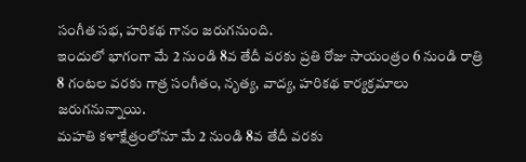సంగీత సభ, హరికథ గానం జరుగనుంది.
ఇందులో భాగంగా మే 2 నుండి 8వ తేదీ వరకు ప్రతి రోజు సాయంత్రం 6 నుండి రాత్రి 8 గంటల వరకు గాత్ర సంగీతం, నృత్య, వాద్య, హరికథ కార్యక్రమాలు జరుగనున్నాయి.
మహతి కళాక్షేత్రంలోనూ మే 2 నుండి 8వ తేదీ వరకు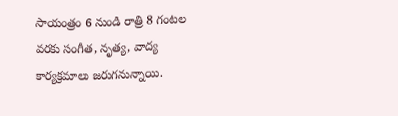సాయంత్రం 6 నుండి రాత్రి 8 గంటల వరకు సంగీత, నృత్య, వాద్య కార్యక్రమాలు జరుగనున్నాయి.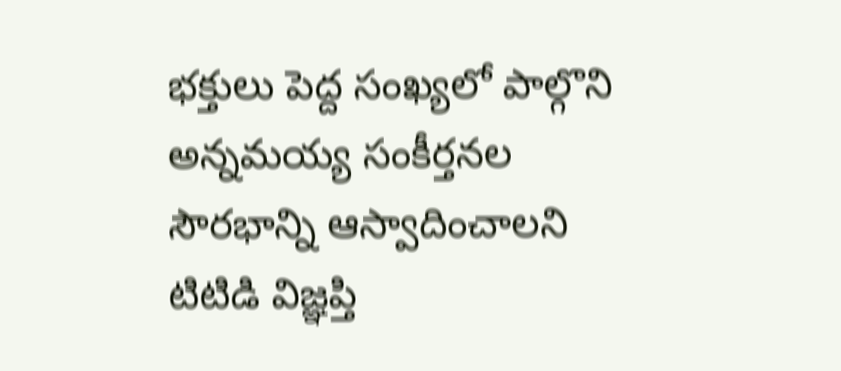భక్తులు పెద్ద సంఖ్యలో పాల్గొని అన్నమయ్య సంకీర్తనల సౌరభాన్ని ఆస్వాదించాలని టిటిడి విజ్ఞప్తి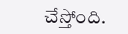చేస్తోంది.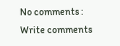No comments :
Write comments